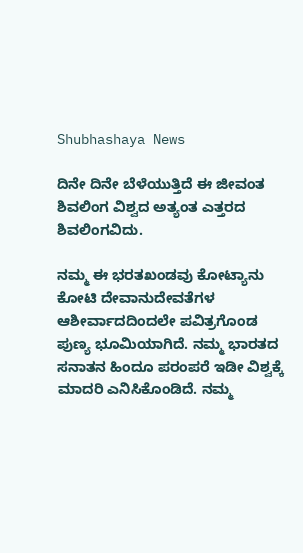Shubhashaya News

ದಿನೇ ದಿನೇ ಬೆಳೆಯುತ್ತಿದೆ ಈ ಜೀವಂತ ಶಿವಲಿಂಗ ವಿಶ್ವದ ಅತ್ಯಂತ ಎತ್ತರದ ಶಿವಲಿಂಗವಿದು.

ನಮ್ಮ ಈ ಭರತಖಂಡವು ಕೋಟ್ಯಾನು ಕೋಟಿ ದೇವಾನುದೇವತೆಗಳ ಆಶೀರ್ವಾದದಿಂದಲೇ ಪವಿತ್ರಗೊಂಡ ಪುಣ್ಯ ಭೂಮಿಯಾಗಿದೆ. ನಮ್ಮ ಭಾರತದ ಸನಾತನ ಹಿಂದೂ ಪರಂಪರೆ ಇಡೀ ವಿಶ್ವಕ್ಕೆ ಮಾದರಿ ಎನಿಸಿಕೊಂಡಿದೆ. ನಮ್ಮ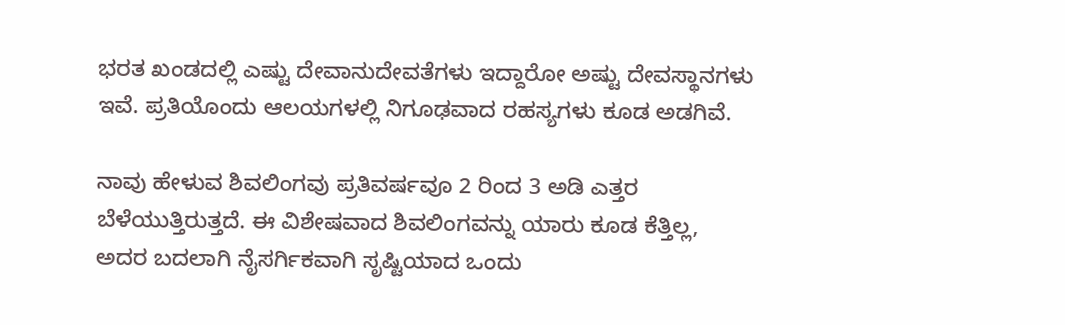ಭರತ ಖಂಡದಲ್ಲಿ ಎಷ್ಟು ದೇವಾನುದೇವತೆಗಳು ಇದ್ದಾರೋ ಅಷ್ಟು ದೇವಸ್ಥಾನಗಳು ಇವೆ. ಪ್ರತಿಯೊಂದು ಆಲಯಗಳಲ್ಲಿ ನಿಗೂಢವಾದ ರಹಸ್ಯಗಳು ಕೂಡ ಅಡಗಿವೆ.

ನಾವು ಹೇಳುವ ಶಿವಲಿಂಗವು ಪ್ರತಿವರ್ಷವೂ 2 ರಿಂದ 3 ಅಡಿ ಎತ್ತರ ಬೆಳೆಯುತ್ತಿರುತ್ತದೆ. ಈ ವಿಶೇಷವಾದ ಶಿವಲಿಂಗವನ್ನು ಯಾರು ಕೂಡ ಕೆತ್ತಿಲ್ಲ, ಅದರ ಬದಲಾಗಿ ನೈಸರ್ಗಿಕವಾಗಿ ಸೃಷ್ಟಿಯಾದ ಒಂದು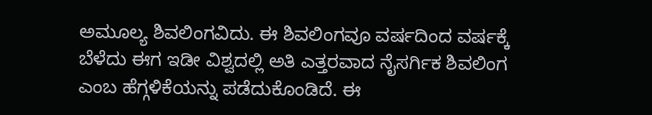ಅಮೂಲ್ಯ ಶಿವಲಿಂಗವಿದು. ಈ ಶಿವಲಿಂಗವೂ ವರ್ಷದಿಂದ ವರ್ಷಕ್ಕೆ ಬೆಳೆದು ಈಗ ಇಡೀ ವಿಶ್ವದಲ್ಲಿ ಅತಿ ಎತ್ತರವಾದ ನೈಸರ್ಗಿಕ ಶಿವಲಿಂಗ ಎಂಬ ಹೆಗ್ಗಳಿಕೆಯನ್ನು ಪಡೆದುಕೊಂಡಿದೆ. ಈ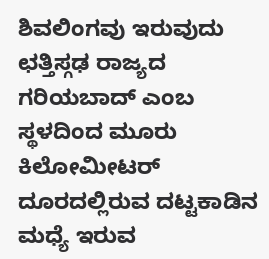ಶಿವಲಿಂಗವು ಇರುವುದು ಛತ್ತಿಸ್ಗಢ ರಾಜ್ಯದ ಗರಿಯಬಾದ್ ಎಂಬ ಸ್ಥಳದಿಂದ ಮೂರು ಕಿಲೋಮೀಟರ್ ದೂರದಲ್ಲಿರುವ ದಟ್ಟಕಾಡಿನ ಮಧ್ಯೆ ಇರುವ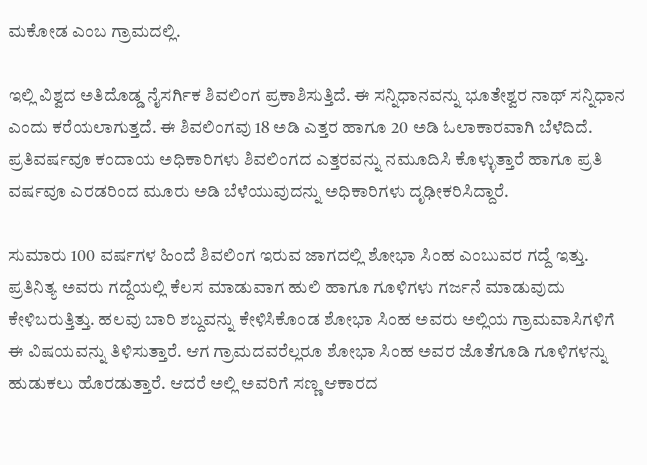ಮಕೋಡ ಎಂಬ ಗ್ರಾಮದಲ್ಲಿ.

ಇಲ್ಲಿ ವಿಶ್ವದ ಅತಿದೊಡ್ಡ ನೈಸರ್ಗಿಕ ಶಿವಲಿಂಗ ಪ್ರಕಾಶಿಸುತ್ತಿದೆ. ಈ ಸನ್ನಿಧಾನವನ್ನು ಭೂತೇಶ್ವರ ನಾಥ್ ಸನ್ನಿಧಾನ ಎಂದು ಕರೆಯಲಾಗುತ್ತದೆ. ಈ ಶಿವಲಿಂಗವು 18 ಅಡಿ ಎತ್ತರ ಹಾಗೂ 20 ಅಡಿ ಓಲಾಕಾರವಾಗಿ ಬೆಳೆದಿದೆ. ಪ್ರತಿವರ್ಷವೂ ಕಂದಾಯ ಅಧಿಕಾರಿಗಳು ಶಿವಲಿಂಗದ ಎತ್ತರವನ್ನು ನಮೂದಿಸಿ ಕೊಳ್ಳುತ್ತಾರೆ ಹಾಗೂ ಪ್ರತಿ ವರ್ಷವೂ ಎರಡರಿಂದ ಮೂರು ಅಡಿ ಬೆಳೆಯುವುದನ್ನು ಅಧಿಕಾರಿಗಳು ದೃಢೀಕರಿಸಿದ್ದಾರೆ.

ಸುಮಾರು 100 ವರ್ಷಗಳ ಹಿಂದೆ ಶಿವಲಿಂಗ ಇರುವ ಜಾಗದಲ್ಲಿ ಶೋಭಾ ಸಿಂಹ ಎಂಬುವರ ಗದ್ದೆ ಇತ್ತು. ಪ್ರತಿನಿತ್ಯ ಅವರು ಗದ್ದೆಯಲ್ಲಿ ಕೆಲಸ ಮಾಡುವಾಗ ಹುಲಿ ಹಾಗೂ ಗೂಳಿಗಳು ಗರ್ಜನೆ ಮಾಡುವುದು ಕೇಳಿಬರುತ್ತಿತ್ತು. ಹಲವು ಬಾರಿ ಶಬ್ದವನ್ನು ಕೇಳಿಸಿಕೊಂಡ ಶೋಭಾ ಸಿಂಹ ಅವರು ಅಲ್ಲಿಯ ಗ್ರಾಮವಾಸಿಗಳಿಗೆ ಈ ವಿಷಯವನ್ನು ತಿಳಿಸುತ್ತಾರೆ. ಆಗ ಗ್ರಾಮದವರೆಲ್ಲರೂ ಶೋಭಾ ಸಿಂಹ ಅವರ ಜೊತೆಗೂಡಿ ಗೂಳಿಗಳನ್ನು ಹುಡುಕಲು ಹೊರಡುತ್ತಾರೆ. ಆದರೆ ಅಲ್ಲಿ ಅವರಿಗೆ ಸಣ್ಣ ಆಕಾರದ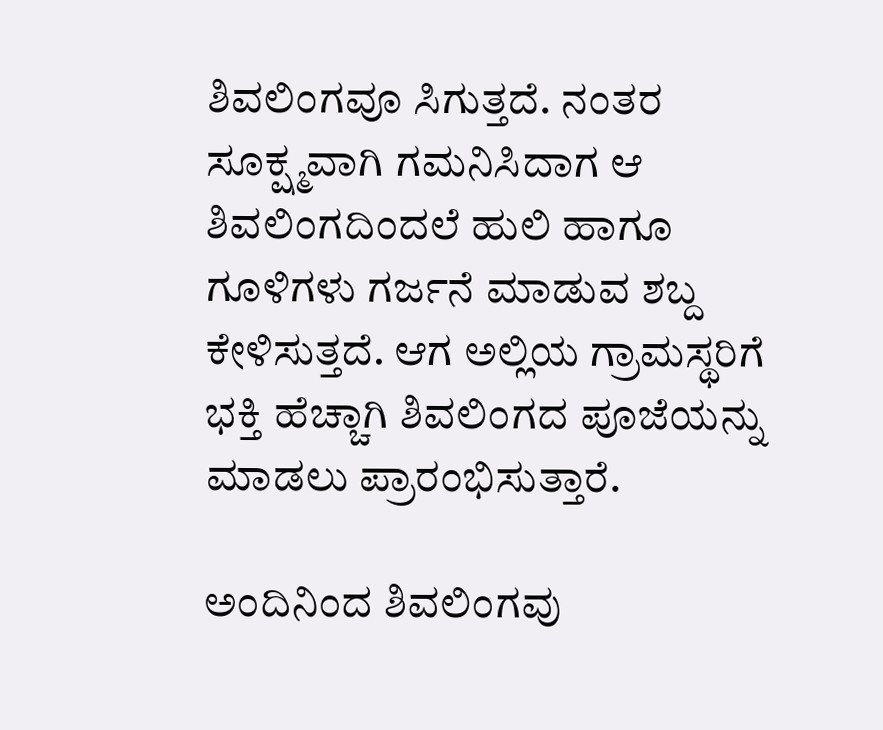ಶಿವಲಿಂಗವೂ ಸಿಗುತ್ತದೆ. ನಂತರ ಸೂಕ್ಷ್ಮವಾಗಿ ಗಮನಿಸಿದಾಗ ಆ ಶಿವಲಿಂಗದಿಂದಲೆ ಹುಲಿ ಹಾಗೂ ಗೂಳಿಗಳು ಗರ್ಜನೆ ಮಾಡುವ ಶಬ್ದ ಕೇಳಿಸುತ್ತದೆ. ಆಗ ಅಲ್ಲಿಯ ಗ್ರಾಮಸ್ಥರಿಗೆ ಭಕ್ತಿ ಹೆಚ್ಚಾಗಿ ಶಿವಲಿಂಗದ ಪೂಜೆಯನ್ನು ಮಾಡಲು ಪ್ರಾರಂಭಿಸುತ್ತಾರೆ.

ಅಂದಿನಿಂದ ಶಿವಲಿಂಗವು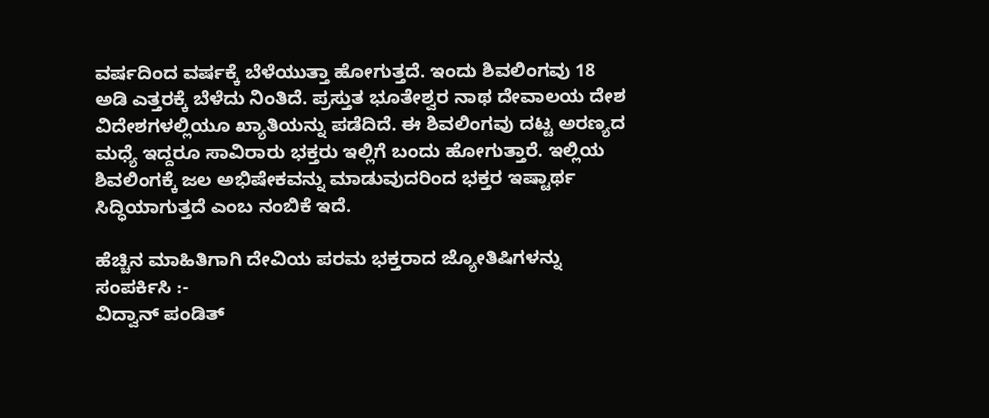ವರ್ಷದಿಂದ ವರ್ಷಕ್ಕೆ ಬೆಳೆಯುತ್ತಾ ಹೋಗುತ್ತದೆ. ಇಂದು ಶಿವಲಿಂಗವು 18 ಅಡಿ ಎತ್ತರಕ್ಕೆ ಬೆಳೆದು ನಿಂತಿದೆ. ಪ್ರಸ್ತುತ ಭೂತೇಶ್ವರ ನಾಥ ದೇವಾಲಯ ದೇಶ ವಿದೇಶಗಳಲ್ಲಿಯೂ ಖ್ಯಾತಿಯನ್ನು ಪಡೆದಿದೆ. ಈ ಶಿವಲಿಂಗವು ದಟ್ಟ ಅರಣ್ಯದ ಮಧ್ಯೆ ಇದ್ದರೂ ಸಾವಿರಾರು ಭಕ್ತರು ಇಲ್ಲಿಗೆ ಬಂದು ಹೋಗುತ್ತಾರೆ. ಇಲ್ಲಿಯ ಶಿವಲಿಂಗಕ್ಕೆ ಜಲ ಅಭಿಷೇಕವನ್ನು ಮಾಡುವುದರಿಂದ ಭಕ್ತರ ಇಷ್ಟಾರ್ಥ ಸಿದ್ಧಿಯಾಗುತ್ತದೆ ಎಂಬ ನಂಬಿಕೆ ಇದೆ.

ಹೆಚ್ಚಿನ ಮಾಹಿತಿಗಾಗಿ ದೇವಿಯ ಪರಮ ಭಕ್ತರಾದ ಜ್ಯೋತಿಷಿಗಳನ್ನು ಸಂಪರ್ಕಿಸಿ :-
ವಿದ್ವಾನ್ ಪಂಡಿತ್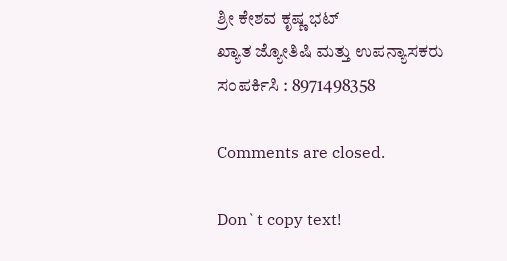ಶ್ರೀ ಕೇಶವ ಕೃಷ್ಣ ಭಟ್
ಖ್ಯಾತ ಜ್ಯೋತಿಷಿ ಮತ್ತು ಉಪನ್ಯಾಸಕರು
ಸಂಪರ್ಕಿಸಿ : 8971498358

Comments are closed.

Don`t copy text!